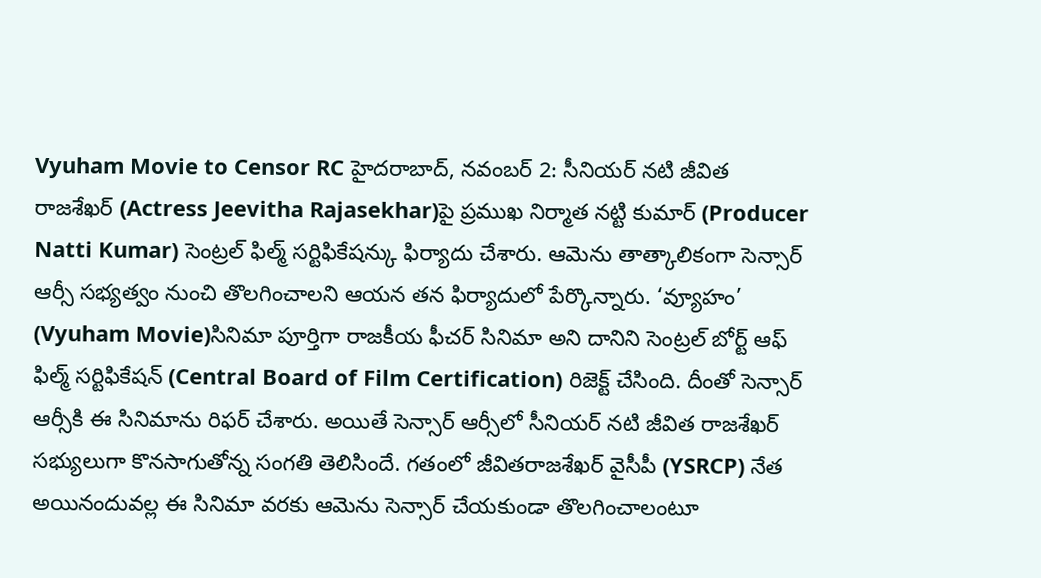Vyuham Movie to Censor RC హైదరాబాద్, నవంబర్ 2: సీనియర్ నటి జీవిత రాజశేఖర్ (Actress Jeevitha Rajasekhar)పై ప్రముఖ నిర్మాత నట్టి కుమార్ (Producer Natti Kumar) సెంట్రల్ ఫిల్మ్ సర్టిఫికేషన్కు ఫిర్యాదు చేశారు. ఆమెను తాత్కాలికంగా సెన్సార్ ఆర్సీ సభ్యత్వం నుంచి తొలగించాలని ఆయన తన ఫిర్యాదులో పేర్కొన్నారు. ‘వ్యూహం’ (Vyuham Movie)సినిమా పూర్తిగా రాజకీయ ఫీచర్ సినిమా అని దానిని సెంట్రల్ బోర్ట్ ఆఫ్ ఫిల్మ్ సర్టిఫికేషన్ (Central Board of Film Certification) రిజెక్ట్ చేసింది. దీంతో సెన్సార్ ఆర్సీకి ఈ సినిమాను రిఫర్ చేశారు. అయితే సెన్సార్ ఆర్సీలో సీనియర్ నటి జీవిత రాజశేఖర్ సభ్యులుగా కొనసాగుతోన్న సంగతి తెలిసిందే. గతంలో జీవితరాజశేఖర్ వైసీపీ (YSRCP) నేత అయినందువల్ల ఈ సినిమా వరకు ఆమెను సెన్సార్ చేయకుండా తొలగించాలంటూ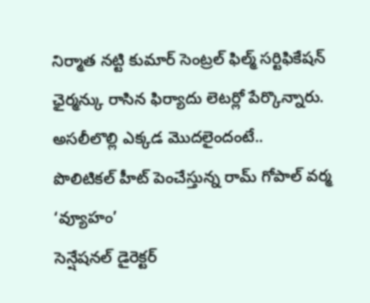నిర్మాత నట్టి కుమార్ సెంట్రల్ ఫిల్మ్ సర్టిఫికేషన్ ఛైర్మన్కు రాసిన ఫిర్యాదు లెటర్లో పేర్కొన్నారు. అసలీలొల్లి ఎక్కడ మొదలైందంటే..
పొలిటికల్ హీట్ పెంచేస్తున్న రామ్ గోపాల్ వర్మ ‘వ్యూహం’
సెన్షేషనల్ డైరెక్టర్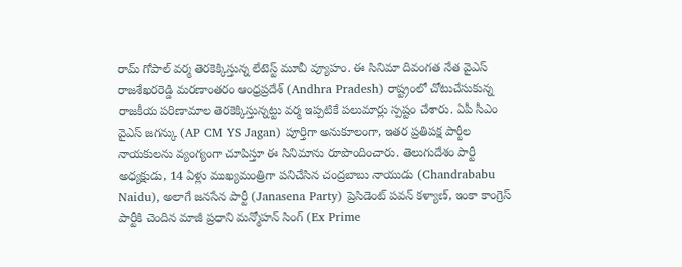రామ్ గోపాల్ వర్మ తెరకెక్కిస్తున్న లేటెస్ట్ మూవీ వ్యూహం. ఈ సినిమా దివంగత నేత వైఎస్ రాజశేఖరరెడ్డి మరణాంతరం ఆంధ్రప్రదేశ్ (Andhra Pradesh) రాష్ట్రంలో చోటుచేసుకున్న రాజకీయ పరిణామాల తెరకెక్కిస్తున్నట్టు వర్మ ఇప్పటికే పలుమార్లు స్పష్టం చేశారు. ఏపీ సీఎం వైఎస్ జగన్కు (AP CM YS Jagan) పూర్తిగా అనుకూలంగా, ఇతర ప్రతిపక్ష పార్టీల నాయకులను వ్యంగ్యంగా చూపిస్తూ ఈ సినిమాను రూపొందించారు. తెలుగుదేశం పార్టీ అధ్యక్షుడు, 14 ఏళ్లు ముఖ్యమంత్రిగా పనిచేసిన చంద్రబాబు నాయుడు (Chandrababu Naidu), అలాగే జనసేన పార్టీ (Janasena Party) ప్రెసిడెంట్ పవన్ కళ్యాణ్, ఇంకా కాంగ్రెస్ పార్టీకి చెందిన మాజీ ప్రధాని మన్మోహన్ సింగ్ (Ex Prime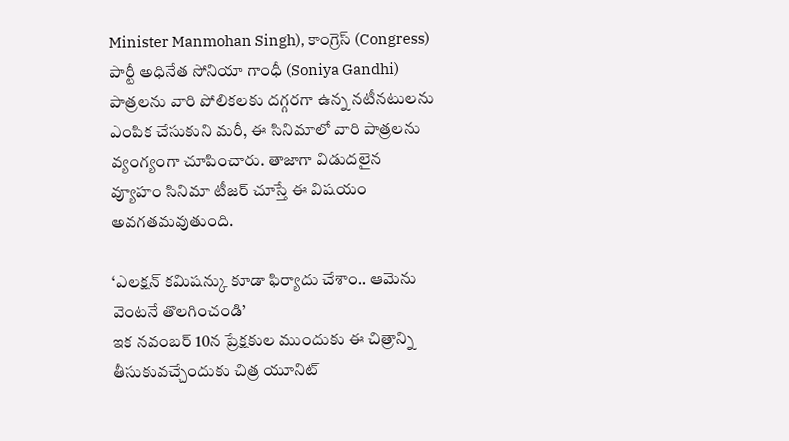Minister Manmohan Singh), కాంగ్రెస్ (Congress) పార్టీ అధినేత సోనియా గాంధీ (Soniya Gandhi) పాత్రలను వారి పోలికలకు దగ్గరగా ఉన్న నటీనటులను ఎంపిక చేసుకుని మరీ, ఈ సినిమాలో వారి పాత్రలను వ్యంగ్యంగా చూపించారు. తాజాగా విడుదలైన వ్యూహం సినిమా టీజర్ చూస్తే ఈ విషయం అవగతమవుతుంది.

‘ఎలక్షన్ కమిషన్కు కూడా ఫిర్యాదు చేశాం.. ఆమెను వెంటనే తొలగించండి’
ఇక నవంబర్ 10న ప్రేక్షకుల ముందుకు ఈ చిత్రాన్ని తీసుకువచ్చేందుకు చిత్ర యూనిట్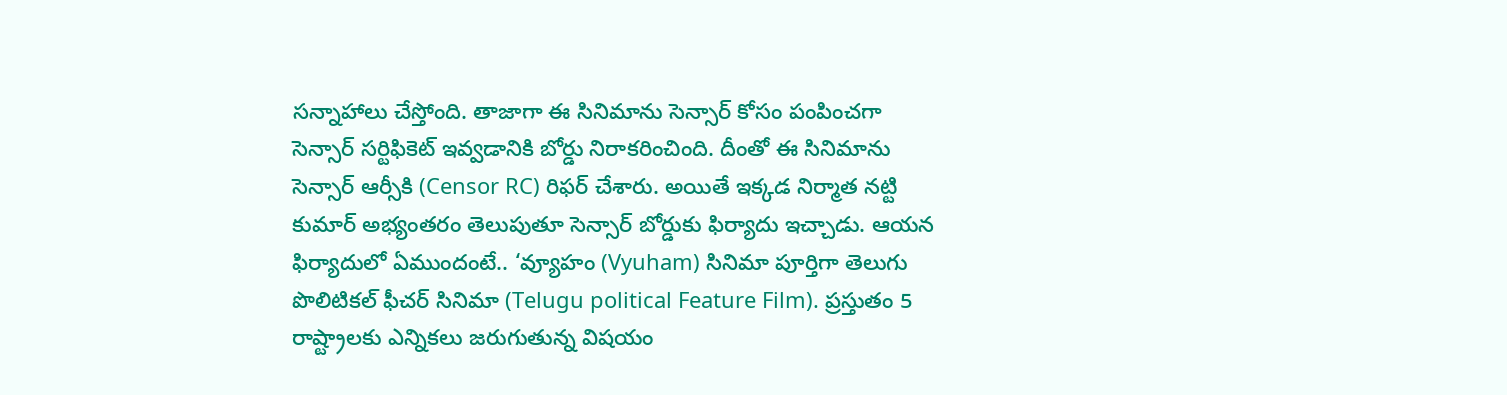సన్నాహాలు చేస్తోంది. తాజాగా ఈ సినిమాను సెన్సార్ కోసం పంపించగా సెన్సార్ సర్టిఫికెట్ ఇవ్వడానికి బోర్డు నిరాకరించింది. దీంతో ఈ సినిమాను సెన్సార్ ఆర్సీకి (Censor RC) రిఫర్ చేశారు. అయితే ఇక్కడ నిర్మాత నట్టి కుమార్ అభ్యంతరం తెలుపుతూ సెన్సార్ బోర్డుకు ఫిర్యాదు ఇచ్చాడు. ఆయన ఫిర్యాదులో ఏముందంటే.. ‘వ్యూహం (Vyuham) సినిమా పూర్తిగా తెలుగు పొలిటికల్ ఫీచర్ సినిమా (Telugu political Feature Film). ప్రస్తుతం 5 రాష్ట్రాలకు ఎన్నికలు జరుగుతున్న విషయం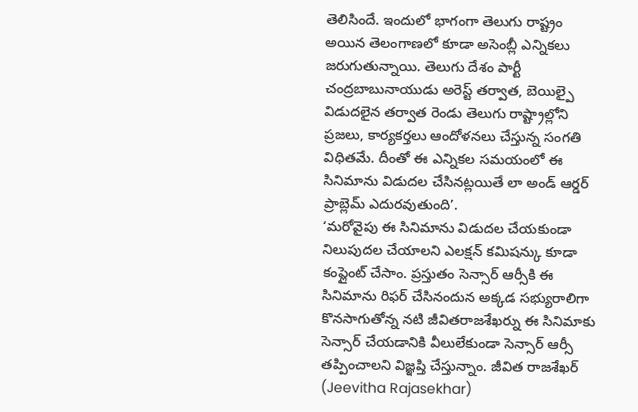తెలిసిందే. ఇందులో భాగంగా తెలుగు రాష్ట్రం అయిన తెలంగాణలో కూడా అసెంబ్లీ ఎన్నికలు జరుగుతున్నాయి. తెలుగు దేశం పార్టీ చంద్రబాబునాయుడు అరెస్ట్ తర్వాత, బెయిల్పై విడుదలైన తర్వాత రెండు తెలుగు రాష్ట్రాల్లోని ప్రజలు, కార్యకర్తలు ఆందోళనలు చేస్తున్న సంగతి విధితమే. దీంతో ఈ ఎన్నికల సమయంలో ఈ సినిమాను విడుదల చేసినట్లయితే లా అండ్ ఆర్డర్ ప్రాబ్లెమ్ ఎదురవుతుంది’.
‘మరోవైపు ఈ సినిమాను విడుదల చేయకుండా నిలుపుదల చేయాలని ఎలక్షన్ కమిషన్కు కూడా కంప్లైంట్ చేసాం. ప్రస్తుతం సెన్సార్ ఆర్సీకి ఈ సినిమాను రిఫర్ చేసినందున అక్కడ సభ్యురాలిగా కొనసాగుతోన్న నటి జీవితరాజశేఖర్ను ఈ సినిమాకు సెన్సార్ చేయడానికి వీలులేకుండా సెన్సార్ ఆర్సీ తప్పించాలని విజ్ఞప్తి చేస్తున్నాం. జీవిత రాజశేఖర్ (Jeevitha Rajasekhar)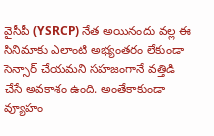వైసీపీ (YSRCP) నేత అయినందు వల్ల ఈ సినిమాకు ఎలాంటి అభ్యంతరం లేకుండా సెన్సార్ చేయమని సహజంగానే వత్తిడి చేసే అవకాశం ఉంది. అంతేకాకుండా వ్యూహం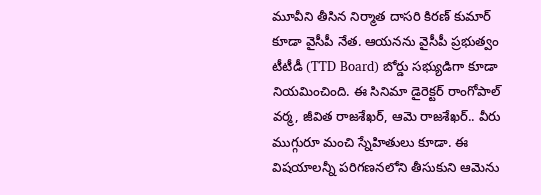మూవీని తీసిన నిర్మాత దాసరి కిరణ్ కుమార్ కూడా వైసీపీ నేత. ఆయనను వైసీపీ ప్రభుత్వం టీటీడీ (TTD Board) బోర్డు సభ్యుడిగా కూడా నియమించింది. ఈ సినిమా డైరెక్టర్ రాంగోపాల్ వర్మ, జీవిత రాజశేఖర్, ఆమె రాజశేఖర్.. వీరు ముగ్గురూ మంచి స్నేహితులు కూడా. ఈ విషయాలన్నీ పరిగణనలోని తీసుకుని ఆమెను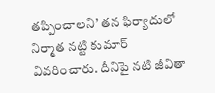తప్పించాలని’ తన ఫిర్యాదులో నిర్మాత నట్టి కుమార్ వివరించారు. దీనిపై నటి జీవితా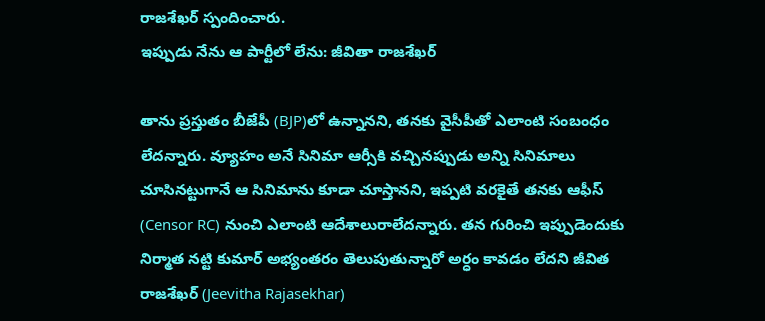రాజశేఖర్ స్పందించారు.
ఇప్పుడు నేను ఆ పార్టీలో లేను: జీవితా రాజశేఖర్

తాను ప్రస్తుతం బీజేపీ (BJP)లో ఉన్నానని, తనకు వైసీపీతో ఎలాంటి సంబంధం లేదన్నారు. వ్యూహం అనే సినిమా ఆర్సీకి వచ్చినప్పుడు అన్ని సినిమాలు చూసినట్టుగానే ఆ సినిమాను కూడా చూస్తానని, ఇప్పటి వరకైతే తనకు ఆఫీస్ (Censor RC) నుంచి ఎలాంటి ఆదేశాలురాలేదన్నారు. తన గురించి ఇప్పుడెందుకు నిర్మాత నట్టి కుమార్ అభ్యంతరం తెలుపుతున్నారో అర్ధం కావడం లేదని జీవిత రాజశేఖర్ (Jeevitha Rajasekhar)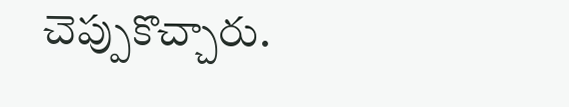చెప్పుకొచ్చారు.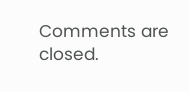Comments are closed.